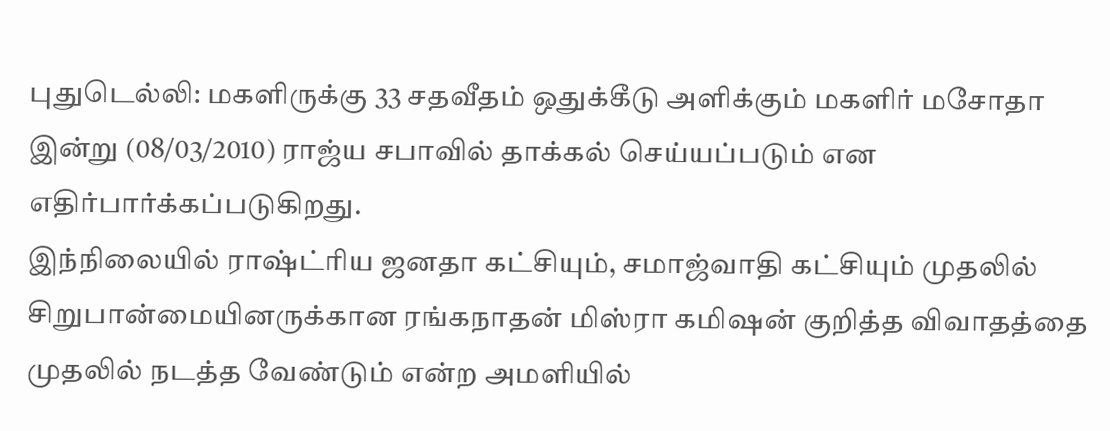புதுடெல்லி: மகளிருக்கு 33 சதவீதம் ஒதுக்கீடு அளிக்கும் மகளிர் மசோதா இன்று (08/03/2010) ராஜ்ய சபாவில் தாக்கல் செய்யப்படும் என எதிர்பார்க்கப்படுகிறது.
இந்நிலையில் ராஷ்ட்ரிய ஜனதா கட்சியும், சமாஜ்வாதி கட்சியும் முதலில் சிறுபான்மையினருக்கான ரங்கநாதன் மிஸ்ரா கமிஷன் குறித்த விவாதத்தை முதலில் நடத்த வேண்டும் என்ற அமளியில்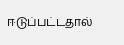ஈடுப்பட்டதால்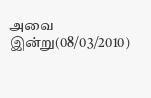அவை இன்று(08/03/2010)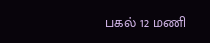பகல் 12 மணி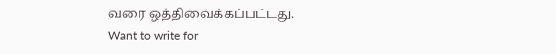வரை ஒத்திவைக்கப்பட்டது.
Want to write for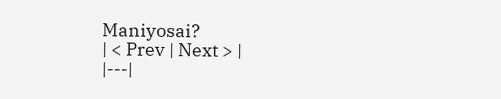Maniyosai?
| < Prev | Next > |
|---|